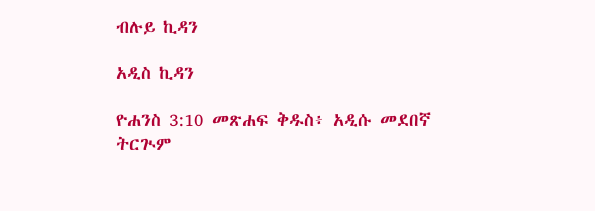ብሉይ ኪዳን

አዲስ ኪዳን

ዮሐንስ 3:10 መጽሐፍ ቅዱስ፥ አዲሱ መደበኛ ትርጒም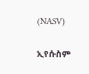(NASV)

ኢየሱስም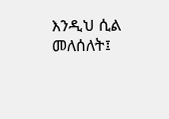እንዲህ ሲል መለሰለት፤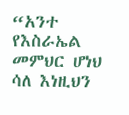“አንተ የእስራኤል መምህር ሆነህ ሳለ እነዚህን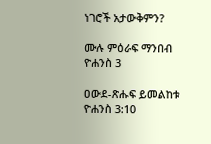ነገሮች አታውቅምን?

ሙሉ ምዕራፍ ማንበብ ዮሐንስ 3

ዐውደ-ጽሑፍ ይመልከቱ ዮሐንስ 3:10